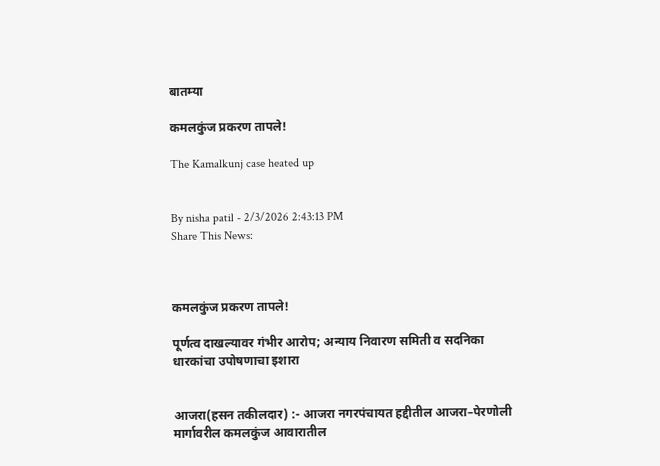बातम्या

कमलकुंज प्रकरण तापले!

The Kamalkunj case heated up


By nisha patil - 2/3/2026 2:43:13 PM
Share This News:



कमलकुंज प्रकरण तापले!

पूर्णत्व दाखल्यावर गंभीर आरोप; अन्याय निवारण समिती व सदनिका धारकांचा उपोषणाचा इशारा


आजरा(हसन तकीलदार) :- आजरा नगरपंचायत हद्दीतील आजरा–पेरणोली मार्गावरील कमलकुंज आवारातील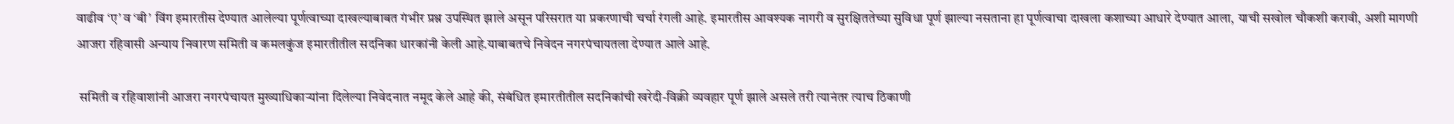वाढीव ‘ए’ व ‘बी’ विंग इमारतीस देण्यात आलेल्या पूर्णत्वाच्या दाखल्याबाबत गंभीर प्रश्न उपस्थित झाले असून परिसरात या प्रकरणाची चर्चा रंगली आहे. इमारतीस आवश्यक नागरी व सुरक्षिततेच्या सुविधा पूर्ण झाल्या नसताना हा पूर्णत्वाचा दाखला कशाच्या आधारे देण्यात आला, याची सखोल चौकशी करावी, अशी मागणी आजरा रहिवासी अन्याय निवारण समिती व कमलकुंज इमारतीतील सदनिका धारकांनी केली आहे.याबाबतचे निवेदन नगरपंचायतला देण्यात आले आहे.

 समिती व रहिवाशांनी आजरा नगरपंचायत मुख्याधिकाऱ्यांना दिलेल्या निवेदनात नमूद केले आहे की, संबंधित इमारतीतील सदनिकांची खरेदी-विक्री व्यवहार पूर्ण झाले असले तरी त्यानंतर त्याच ठिकाणी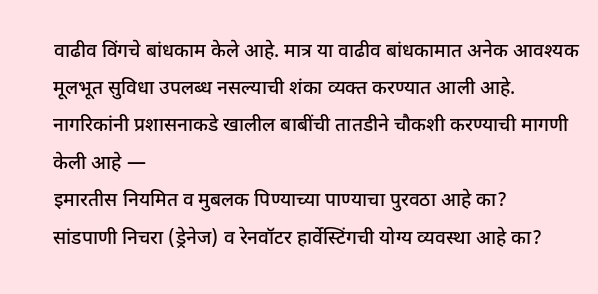वाढीव विंगचे बांधकाम केले आहे. मात्र या वाढीव बांधकामात अनेक आवश्यक मूलभूत सुविधा उपलब्ध नसल्याची शंका व्यक्त करण्यात आली आहे.
नागरिकांनी प्रशासनाकडे खालील बाबींची तातडीने चौकशी करण्याची मागणी केली आहे —
इमारतीस नियमित व मुबलक पिण्याच्या पाण्याचा पुरवठा आहे का?
सांडपाणी निचरा (ड्रेनेज) व रेनवॉटर हार्वेस्टिंगची योग्य व्यवस्था आहे का?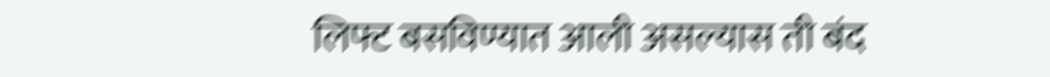लिफ्ट बसविण्यात आली असल्यास ती बंद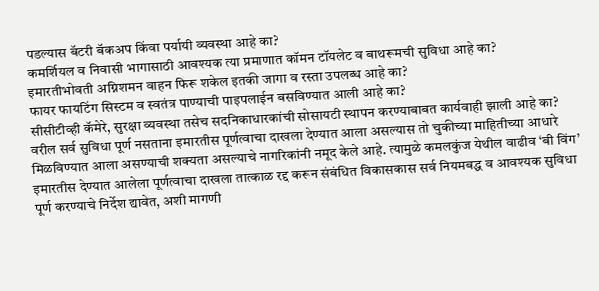पडल्यास बॅटरी बॅकअप किंवा पर्यायी व्यवस्था आहे का?
कमर्शियल व निवासी भागासाठी आवश्यक त्या प्रमाणात कॉमन टॉयलेट व बाथरूमची सुविधा आहे का?
इमारतीभोवती अग्निशमन वाहन फिरू शकेल इतकी जागा व रस्ता उपलब्ध आहे का?
फायर फायटिंग सिस्टम व स्वतंत्र पाण्याची पाइपलाईन बसविण्यात आली आहे का?
सीसीटीव्ही कॅमेरे, सुरक्षा व्यवस्था तसेच सदनिकाधारकांची सोसायटी स्थापन करण्याबाबत कार्यवाही झाली आहे का?
वरील सर्व सुविधा पूर्ण नसताना इमारतीस पूर्णत्वाचा दाखला देण्यात आला असल्यास तो चुकीच्या माहितीच्या आधारे मिळविण्यात आला असण्याची शक्यता असल्याचे नागरिकांनी नमूद केले आहे. त्यामुळे कमलकुंज येथील वाढीव ‘बी विंग’ इमारतीस देण्यात आलेला पूर्णत्वाचा दाखला तात्काळ रद्द करून संबंधित विकासकास सर्व नियमबद्ध व आवश्यक सुविधा पूर्ण करण्याचे निर्देश द्यावेत, अशी मागणी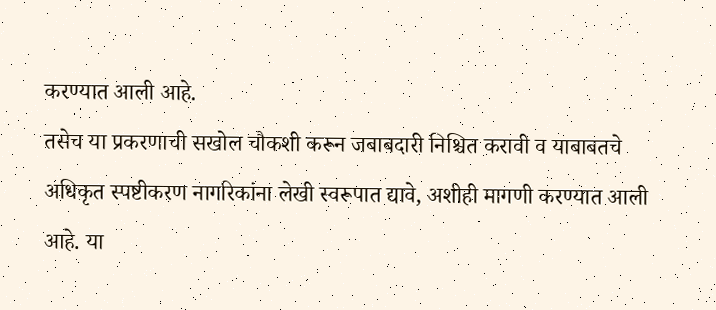करण्यात आली आहे.
तसेच या प्रकरणाची सखोल चौकशी करून जबाबदारी निश्चित करावी व याबाबतचे अधिकृत स्पष्टीकरण नागरिकांना लेखी स्वरूपात द्यावे, अशीही मागणी करण्यात आली आहे. या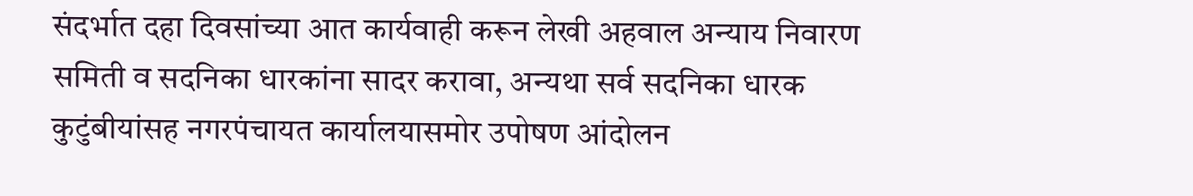संदर्भात दहा दिवसांच्या आत कार्यवाही करून लेखी अहवाल अन्याय निवारण समिती व सदनिका धारकांना सादर करावा, अन्यथा सर्व सदनिका धारक कुटुंबीयांसह नगरपंचायत कार्यालयासमोर उपोषण आंदोलन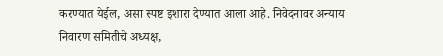करण्यात येईल, असा स्पष्ट इशारा देण्यात आला आहे. निवेदनावर अन्याय निवारण समितीचे अध्यक्ष,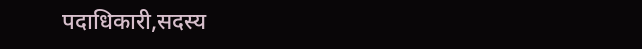पदाधिकारी,सदस्य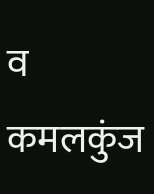व कमलकुंज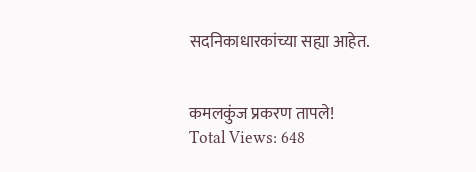सदनिकाधारकांच्या सह्या आहेत.


कमलकुंज प्रकरण तापले!
Total Views: 648